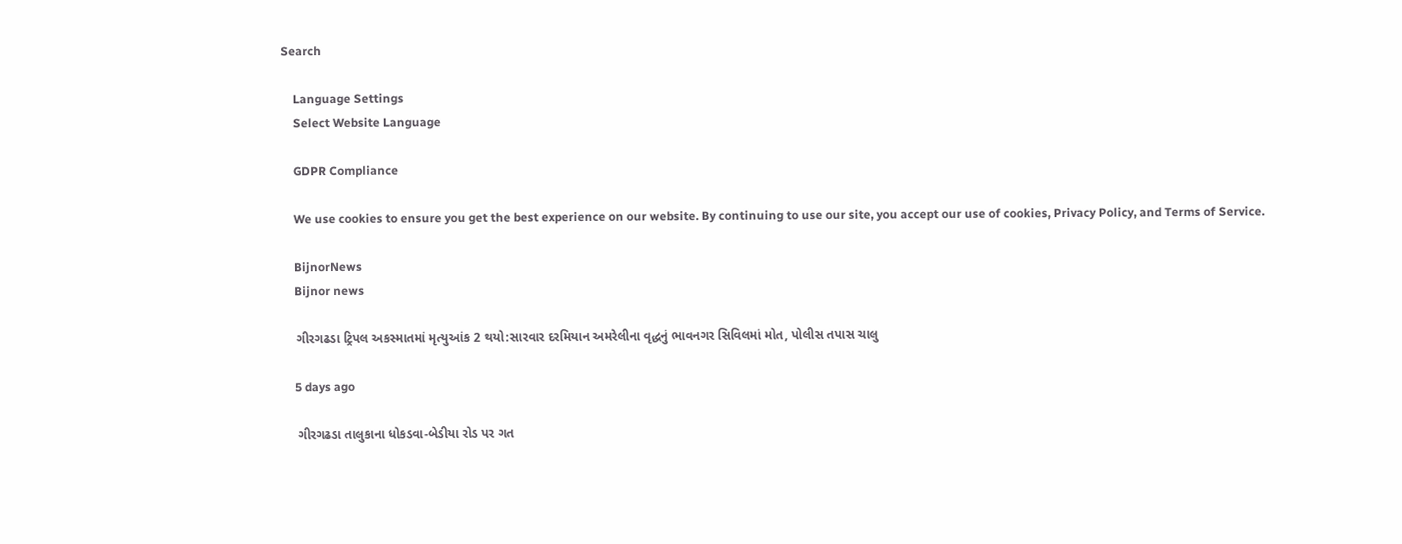Search

    Language Settings
    Select Website Language

    GDPR Compliance

    We use cookies to ensure you get the best experience on our website. By continuing to use our site, you accept our use of cookies, Privacy Policy, and Terms of Service.

    BijnorNews
    Bijnor news

    ગીરગઢડા ટ્રિપલ અકસ્માતમાં મૃત્યુઆંક 2 થયો:સારવાર દરમિયાન અમરેલીના વૃદ્ધનું ભાવનગર સિવિલમાં મોત, પોલીસ તપાસ ચાલુ

    5 days ago

    ગીરગઢડા તાલુકાના ધોકડવા-બેડીયા રોડ પર ગત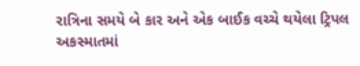રાત્રિના સમયે બે કાર અને એક બાઈક વચ્ચે થયેલા ટ્રિપલ અકસ્માતમાં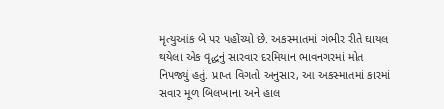મૃત્યુઆંક બે પર પહોંચ્યો છે. અકસ્માતમાં ગંભીર રીતે ઘાયલ થયેલા એક વૃદ્ધનું સારવાર દરમિયાન ભાવનગરમાં મોત નિપજ્યું હતું. પ્રાપ્ત વિગતો અનુસાર, આ અકસ્માતમાં કારમાં સવાર મૂળ બિલખાના અને હાલ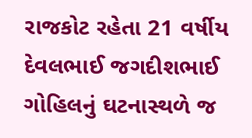રાજકોટ રહેતા 21 વર્ષીય દેવલભાઈ જગદીશભાઈ ગોહિલનું ઘટનાસ્થળે જ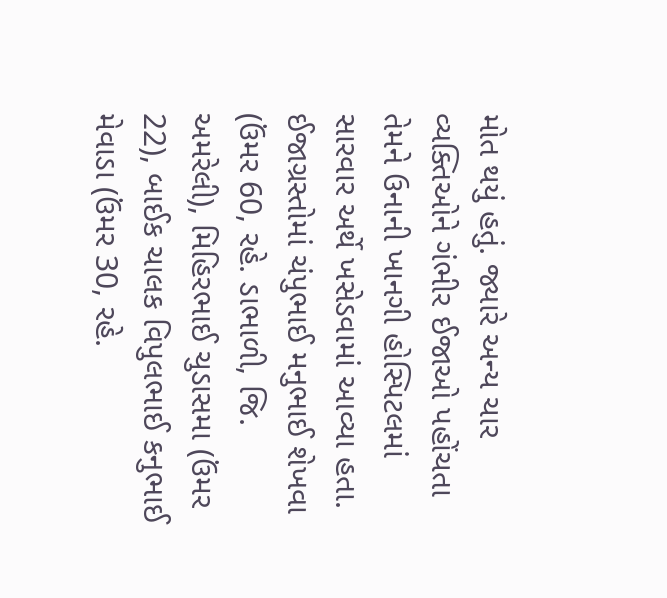મોત થયું હતું. જ્યારે અન્ય ચાર વ્યક્તિઓને ગંભીર ઈજાઓ પહોંચતા તેમને ઉનાની ખાનગી હોસ્પિટલમાં સારવાર અર્થે ખસેડવામાં આવ્યા હતા. ઈજાગ્રસ્તોમાં ચંપુભાઈ મનુભાઈ શેખવા (ઉંમર 60, રહે. ડાભાળી, જિ. અમરેલી), મિહિરભાઈ ચુડાસમા (ઉંમર 22), બાઈક ચાલક વિપુલભાઈ કનુભાઈ મેવાડા (ઉંમર 30, રહે.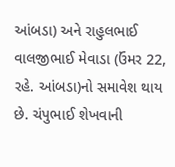આંબડા) અને રાહુલભાઈ વાલજીભાઈ મેવાડા (ઉંમર 22, રહે. આંબડા)નો સમાવેશ થાય છે. ચંપુભાઈ શેખવાની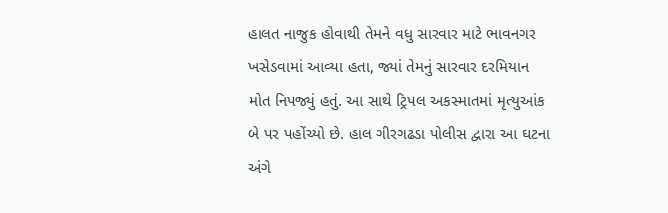હાલત નાજુક હોવાથી તેમને વધુ સારવાર માટે ભાવનગર ખસેડવામાં આવ્યા હતા, જ્યાં તેમનું સારવાર દરમિયાન મોત નિપજ્યું હતું. આ સાથે ટ્રિપલ અકસ્માતમાં મૃત્યુઆંક બે પર પહોંચ્યો છે. હાલ ગીરગઢડા પોલીસ દ્વારા આ ઘટના અંગે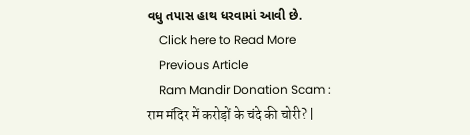વધુ તપાસ હાથ ધરવામાં આવી છે.
    Click here to Read More
    Previous Article
    Ram Mandir Donation Scam : राम मंदिर में करोड़ों के चंदे की चोरी? |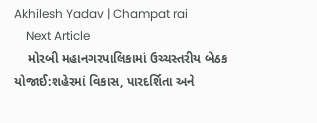Akhilesh Yadav | Champat rai
    Next Article
    મોરબી મહાનગરપાલિકામાં ઉચ્ચસ્તરીય બેઠક યોજાઈ:શહેરમાં વિકાસ, પારદર્શિતા અને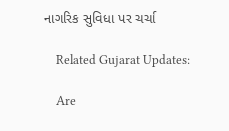નાગરિક સુવિધા પર ચર્ચા

    Related Gujarat Updates:

    Are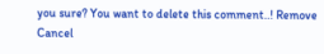you sure? You want to delete this comment..! Remove Cancel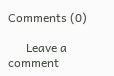Comments (0)

      Leave a comment